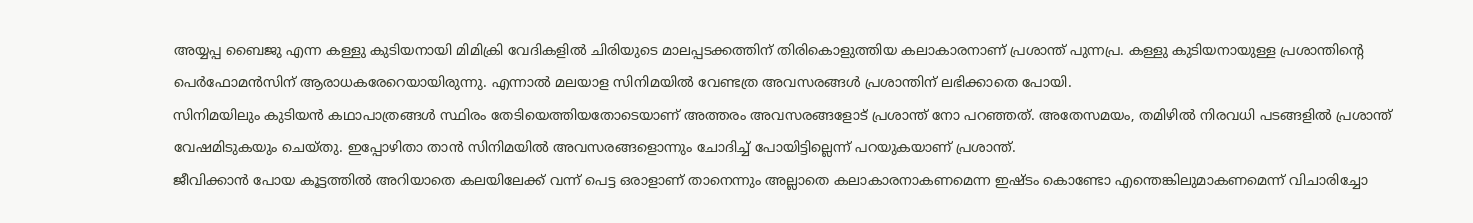അയ്യപ്പ ബൈജു എന്ന കള്ളു കുടിയനായി മിമിക്രി വേദികളിൽ ചിരിയുടെ മാലപ്പടക്കത്തിന് തിരികൊളുത്തിയ കലാകാരനാണ് പ്രശാന്ത് പുന്നപ്ര. കള്ളു കുടിയനായുള്ള പ്രശാന്തിന്റെ പെർഫോമൻസിന് ആരാധകരേറെയായിരുന്നു. എന്നാൽ മലയാള സിനിമയിൽ വേണ്ടത്ര അവസരങ്ങൾ പ്രശാന്തിന് ലഭിക്കാതെ പോയി.
സിനിമയിലും കുടിയൻ കഥാപാത്രങ്ങൾ സ്ഥിരം തേടിയെത്തിയതോടെയാണ് അത്തരം അവസരങ്ങളോട് പ്രശാന്ത് നോ പറഞ്ഞത്. അതേസമയം, തമിഴിൽ നിരവധി പടങ്ങളിൽ പ്രശാന്ത് വേഷമിടുകയും ചെയ്തു. ഇപ്പോഴിതാ താൻ സിനിമയിൽ അവസരങ്ങളൊന്നും ചോദിച്ച് പോയിട്ടില്ലെന്ന് പറയുകയാണ് പ്രശാന്ത്.
ജീവിക്കാൻ പോയ കൂട്ടത്തിൽ അറിയാതെ കലയിലേക്ക് വന്ന് പെട്ട ഒരാളാണ് താനെന്നും അല്ലാതെ കലാകാരനാകണമെന്ന ഇഷ്ടം കൊണ്ടോ എന്തെങ്കിലുമാകണമെന്ന് വിചാരിച്ചോ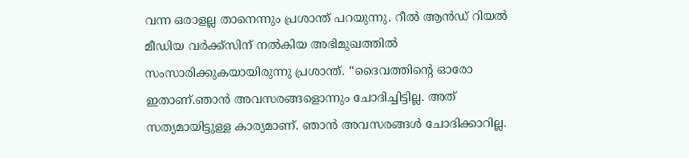വന്ന ഒരാളല്ല താനെന്നും പ്രശാന്ത് പറയുന്നു. റീൽ ആൻഡ് റിയൽ മീഡിയ വർക്ക്സിന് നൽകിയ അഭിമുഖത്തിൽ സംസാരിക്കുകയായിരുന്നു പ്രശാന്ത്. “ദൈവത്തിന്റെ ഓരോ ഇതാണ്.ഞാൻ അവസരങ്ങളൊന്നും ചോദിച്ചിട്ടില്ല. അത് സത്യമായിട്ടുള്ള കാര്യമാണ്. ഞാൻ അവസരങ്ങൾ ചോദിക്കാറില്ല.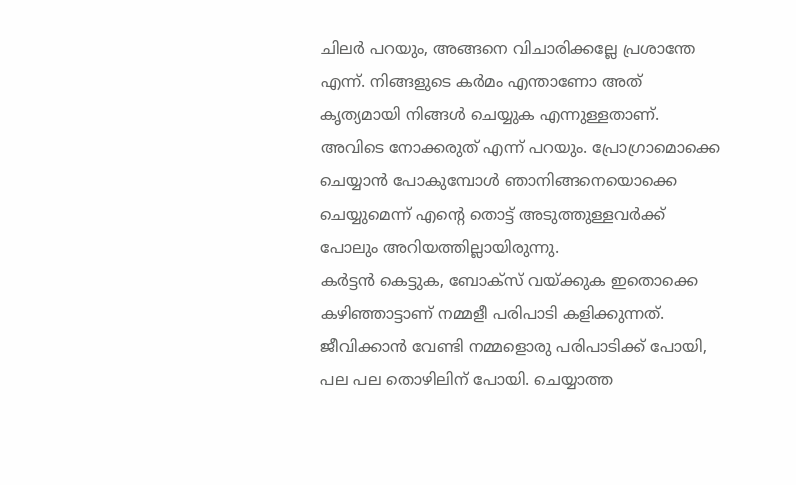ചിലർ പറയും, അങ്ങനെ വിചാരിക്കല്ലേ പ്രശാന്തേ എന്ന്. നിങ്ങളുടെ കർമം എന്താണോ അത് കൃത്യമായി നിങ്ങൾ ചെയ്യുക എന്നുള്ളതാണ്. അവിടെ നോക്കരുത് എന്ന് പറയും. പ്രോഗ്രാമൊക്കെ ചെയ്യാൻ പോകുമ്പോൾ ഞാനിങ്ങനെയൊക്കെ ചെയ്യുമെന്ന് എന്റെ തൊട്ട് അടുത്തുള്ളവർക്ക് പോലും അറിയത്തില്ലായിരുന്നു.
കർട്ടൻ കെട്ടുക, ബോക്സ് വയ്ക്കുക ഇതൊക്കെ കഴിഞ്ഞാട്ടാണ് നമ്മളീ പരിപാടി കളിക്കുന്നത്. ജീവിക്കാൻ വേണ്ടി നമ്മളൊരു പരിപാടിക്ക് പോയി, പല പല തൊഴിലിന് പോയി. ചെയ്യാത്ത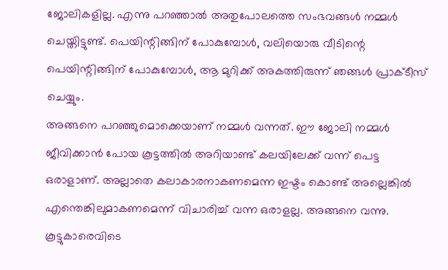ജോലികളില്ല. എന്നു പറഞ്ഞാൽ അതുപോലത്തെ സംഭവങ്ങൾ നമ്മൾ ചെയ്തിട്ടുണ്ട്. പെയിന്റിങ്ങിന് പോകുമ്പോൾ, വലിയൊരു വീടിന്റെ പെയിന്റിങ്ങിന് പോകുമ്പോൾ, ആ മുറിക്ക് അകത്തിരുന്ന് ഞങ്ങൾ പ്രാക്ടീസ് ചെയ്യും.
അങ്ങനെ പറഞ്ഞുമൊക്കെയാണ് നമ്മൾ വന്നത്. ഈ ജോലി നമ്മൾ ജീവിക്കാൻ പോയ കൂട്ടത്തിൽ അറിയാണ്ട് കലയിലേക്ക് വന്ന് പെട്ട ഒരാളാണ്. അല്ലാതെ കലാകാരനാകണമെന്ന ഇഷ്ടം കൊണ്ട് അല്ലെങ്കിൽ എന്തെങ്കിലുമാകണമെന്ന് വിചാരിച്ച് വന്ന ഒരാളല്ല. അങ്ങനെ വന്നു.
കൂട്ടുകാരെവിടെ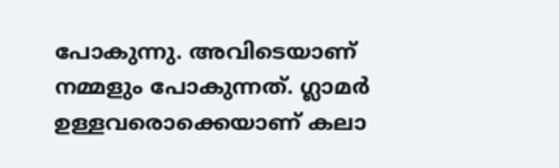പോകുന്നു. അവിടെയാണ് നമ്മളും പോകുന്നത്. ഗ്ലാമർ ഉള്ളവരൊക്കെയാണ് കലാ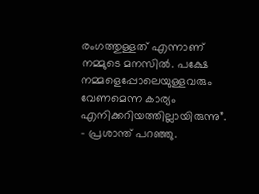രംഗത്തുള്ളത് എന്നാണ് നമ്മുടെ മനസിൽ. പക്ഷേ നമ്മളെപ്പോലെയുള്ളവരും വേണമെന്ന കാര്യം എനിക്കറിയത്തില്ലായിരുന്നു”. – പ്രശാന്ത് പറഞ്ഞു.